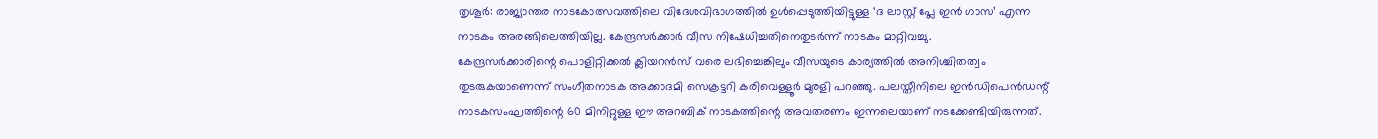തൃശൂർ: രാജ്യാന്തര നാടകോത്സവത്തിലെ വിദേശവിഭാഗത്തിൽ ഉൾപ്പെടുത്തിയിട്ടുള്ള ‘ദ ലാസ്റ്റ് പ്ലേ ഇൻ ഗാസ’ എന്ന നാടകം അരങ്ങിലെത്തിയില്ല. കേന്ദ്രസർക്കാർ വീസ നിഷേധിച്ചതിനെതുടർന്ന് നാടകം മാറ്റിവച്ചു.
കേന്ദ്രസർക്കാരിന്റെ പൊളിറ്റിക്കൽ ക്ലിയറൻസ് വരെ ലഭിച്ചെങ്കിലും വീസയുടെ കാര്യത്തിൽ അനിശ്ചിതത്വം തുടരുകയാണെന്ന് സംഗീതനാടക അക്കാദമി സെക്രട്ടറി കരിവെള്ളൂർ മുരളി പറഞ്ഞു. പലസ്തീനിലെ ഇൻഡിപെൻഡന്റ് നാടകസംഘത്തിന്റെ 60 മിനിറ്റുള്ള ഈ അറബിക് നാടകത്തിന്റെ അവതരണം ഇന്നലെയാണ് നടക്കേണ്ടിയിരുന്നത്.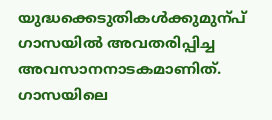യുദ്ധക്കെടുതികൾക്കുമുന്പ് ഗാസയിൽ അവതരിപ്പിച്ച അവസാനനാടകമാണിത്. ഗാസയിലെ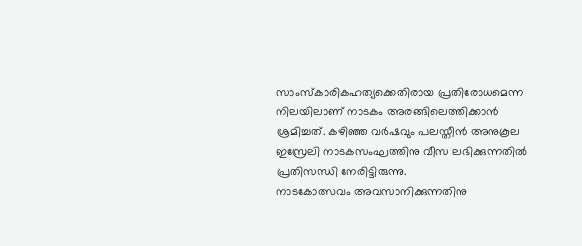സാംസ്കാരികഹത്യക്കെതിരായ പ്രതിരോധമെന്ന നിലയിലാണ് നാടകം അരങ്ങിലെത്തിക്കാൻ ശ്രമിച്ചത്. കഴിഞ്ഞ വർഷവും പലസ്തീൻ അനുകൂല ഇസ്രേലി നാടകസംഘത്തിനു വീസ ലഭിക്കുന്നതിൽ പ്രതിസന്ധി നേരിട്ടിരുന്നു.
നാടകോത്സവം അവസാനിക്കുന്നതിനു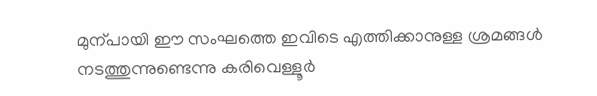മുന്പായി ഈ സംഘത്തെ ഇവിടെ എത്തിക്കാനുള്ള ശ്രമങ്ങൾ നടത്തുന്നുണ്ടെന്നു കരിവെള്ളൂർ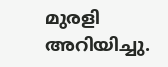മുരളി അറിയിച്ചു.